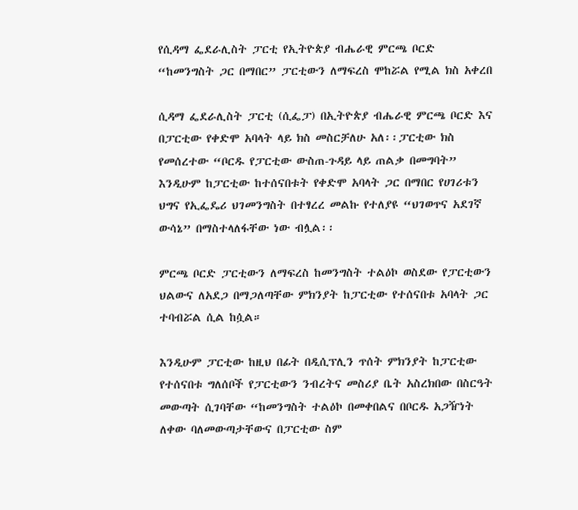የሲዳማ ፌደራሊስት ፓርቲ የኢትዮጵያ ብሔራዊ ምርጫ ቦርድ “ከመንግስት ጋር በማበር” ፓርቲውን ለማፍረስ ሞከሯል የሚል ክስ አቀረበ

ሲዳማ ፌደራሊስት ፓርቲ (ሲፌፓ) በኢትዮጵያ ብሔራዊ ምርጫ ቦርድ እና በፓርቲው የቀድሞ አባላት ላይ ክስ መስርቻለሁ አለ፡፡ፓርቲው ክስ የመሰረተው “ቦርዱ የፓርቲው ውስጠ-ጉዳይ ላይ ጠልቃ በመግባት” እንዲሁም ከፓርቲው ከተሰናበቱት የቀድሞ አባላት ጋር በማበር የሀገሪቱን ህግና የኢፌዴሪ ህገመንግስት በተፃረረ መልኩ የተለያዩ “ህገወጥና አደገኛ ውሳኔ” በማስተላለፋቸው ነው ብሏል፡፡

ምርጫ ቦርድ ፓርቲውን ለማፍረስ ከመንግስት ተልዕኮ ወስደው የፓርቲውን ህልውና ለአደጋ በማጋለጣቸው ምክንያት ከፓርቲው የተሰናበቱ አባላት ጋር ተባብሯል ሲል ከሷል።

እንዲሁም ፓርቲው ከዚህ በፊት በዲሲፕሊን ጥሰት ምክንያት ከፓርቲው የተሰናበቱ ግለሰቦች የፓርቲውን ንብረትና መስሪያ ቤት አስረክበው በስርዓት መውጣት ሲገባቸው “ከመንግስት ተልዕኮ በመቀበልና በቦርዱ አጋዥነት ለቀው ባለመውጣታቸውና በፓርቲው ስም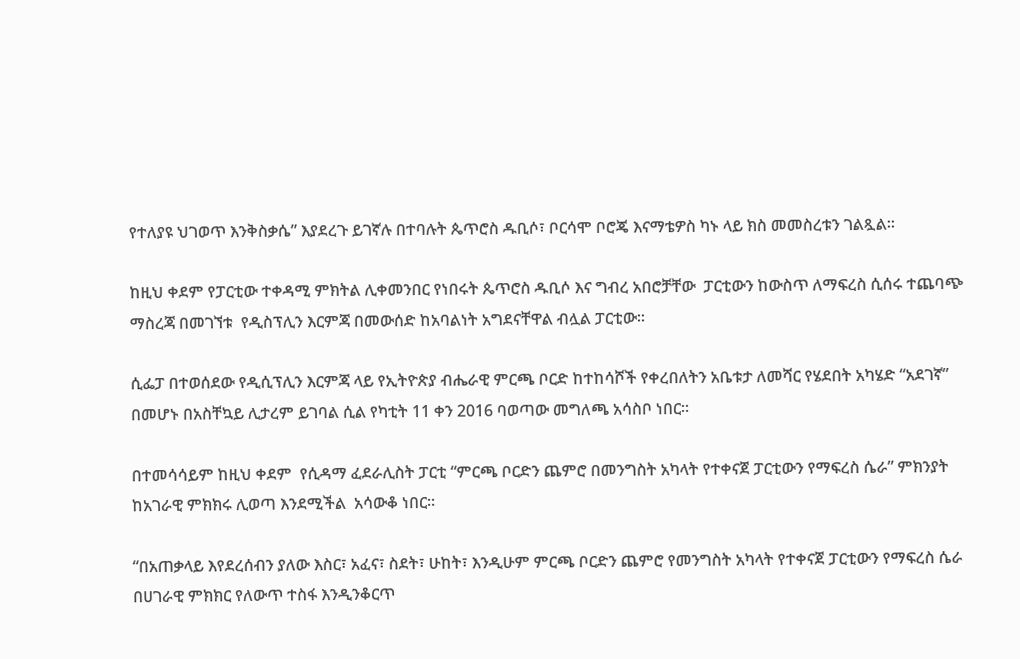የተለያዩ ህገወጥ እንቅስቃሴ” እያደረጉ ይገኛሉ በተባሉት ጴጥሮስ ዱቢሶ፣ ቦርሳሞ ቦሮጄ እናማቴዎስ ካኑ ላይ ክስ መመስረቱን ገልጿል።

ከዚህ ቀደም የፓርቲው ተቀዳሚ ምክትል ሊቀመንበር የነበሩት ጴጥሮስ ዱቢሶ እና ግብረ አበሮቻቸው  ፓርቲውን ከውስጥ ለማፍረስ ሲሰሩ ተጨባጭ ማስረጃ በመገኘቱ  የዲስፕሊን እርምጃ በመውሰድ ከአባልነት አግደናቸዋል ብሏል ፓርቲው፡፡

ሲፌፓ በተወሰደው የዲሲፕሊን እርምጃ ላይ የኢትዮጵያ ብሔራዊ ምርጫ ቦርድ ከተከሳሾች የቀረበለትን አቤቱታ ለመሻር የሄደበት አካሄድ “አደገኛ” በመሆኑ በአስቸኳይ ሊታረም ይገባል ሲል የካቲት 11 ቀን 2016 ባወጣው መግለጫ አሳስቦ ነበር።

በተመሳሳይም ከዚህ ቀደም  የሲዳማ ፈደራሊስት ፓርቲ “ምርጫ ቦርድን ጨምሮ በመንግስት አካላት የተቀናጀ ፓርቲውን የማፍረስ ሴራ” ምክንያት ከአገራዊ ምክክሩ ሊወጣ እንደሚችል  አሳውቆ ነበር፡፡

“በአጠቃላይ እየደረሰብን ያለው እስር፣ አፈና፣ ስደት፣ ሁከት፣ እንዲሁም ምርጫ ቦርድን ጨምሮ የመንግስት አካላት የተቀናጀ ፓርቲውን የማፍረስ ሴራ በሀገራዊ ምክክር የለውጥ ተስፋ እንዲንቆርጥ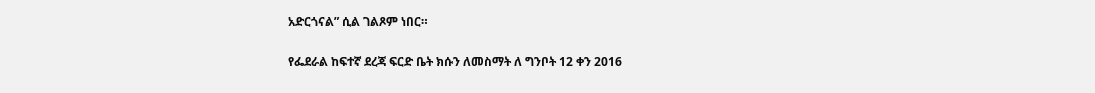አድርጎናል” ሲል ገልጾም ነበር።

የፌደራል ከፍተኛ ደረጃ ፍርድ ቤት ክሱን ለመስማት ለ ግንቦት 12 ቀን 2016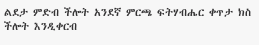ልደታ ምድብ ችሎት አንደኛ ምርጫ ፍትሃብሔር ቀጥታ ክስ ችሎት እንዲቀርብ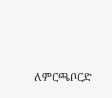ለምርጫቦርድ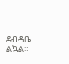ደብዳቤ ልኳል።